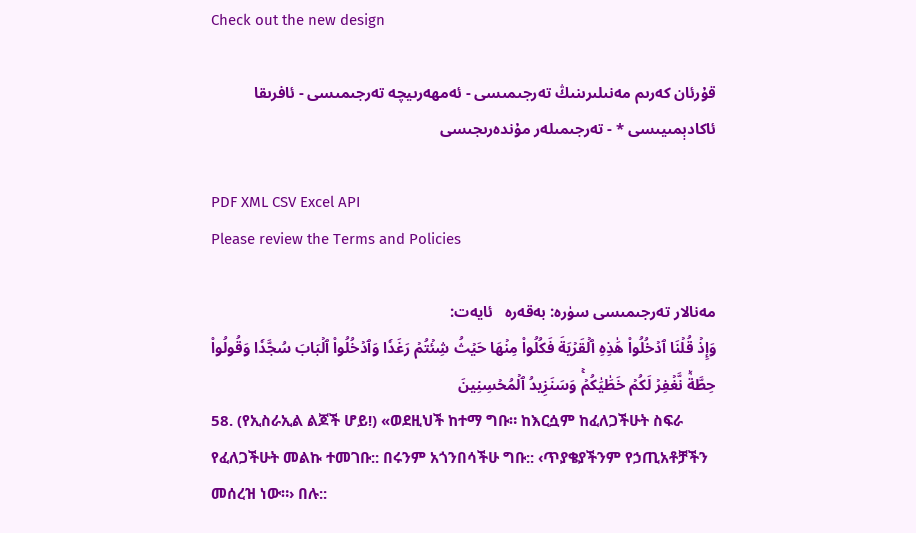Check out the new design

قۇرئان كەرىم مەنىلىرىنىڭ تەرجىمىسى - ئەمھەرىيچە تەرجىمىسى - ئافرىقا ئاكادېمىيىسى * - تەرجىمىلەر مۇندەرىجىسى

PDF XML CSV Excel API
Please review the Terms and Policies

مەنالار تەرجىمىسى سۈرە: بەقەرە   ئايەت:
وَإِذۡ قُلۡنَا ٱدۡخُلُواْ هَٰذِهِ ٱلۡقَرۡيَةَ فَكُلُواْ مِنۡهَا حَيۡثُ شِئۡتُمۡ رَغَدٗا وَٱدۡخُلُواْ ٱلۡبَابَ سُجَّدٗا وَقُولُواْ حِطَّةٞ نَّغۡفِرۡ لَكُمۡ خَطَٰيَٰكُمۡۚ وَسَنَزِيدُ ٱلۡمُحۡسِنِينَ
58. (የኢስራኢል ልጆች ሆይ!) «ወደዚህች ከተማ ግቡ። ከእርሷም ከፈለጋችሁት ስፍራ የፈለጋችሁት መልኩ ተመገቡ:: በሩንም አጎንበሳችሁ ግቡ:: ‹ጥያቄያችንም የኃጢአቶቻችን መሰረዝ ነው።› በሉ::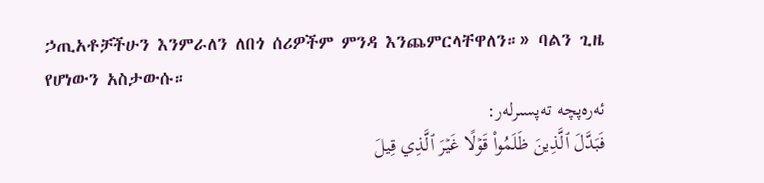ኃጢአቶቻችሁን እንምራለን ለበጎ ሰሪዎችም ምንዳ እንጨምርላቸዋለን።» ባልን ጊዜ የሆነውን አስታውሱ።
ئەرەپچە تەپسىرلەر:
فَبَدَّلَ ٱلَّذِينَ ظَلَمُواْ قَوۡلًا غَيۡرَ ٱلَّذِي قِيلَ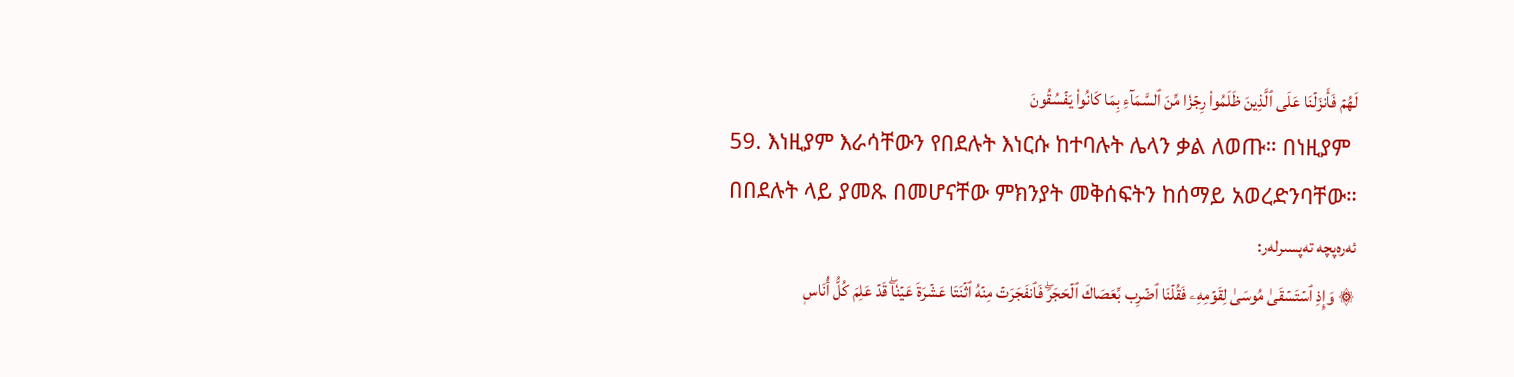لَهُمۡ فَأَنزَلۡنَا عَلَى ٱلَّذِينَ ظَلَمُواْ رِجۡزٗا مِّنَ ٱلسَّمَآءِ بِمَا كَانُواْ يَفۡسُقُونَ
59. እነዚያም እራሳቸውን የበደሉት እነርሱ ከተባሉት ሌላን ቃል ለወጡ። በነዚያም በበደሉት ላይ ያመጹ በመሆናቸው ምክንያት መቅሰፍትን ከሰማይ አወረድንባቸው።
ئەرەپچە تەپسىرلەر:
۞ وَإِذِ ٱسۡتَسۡقَىٰ مُوسَىٰ لِقَوۡمِهِۦ فَقُلۡنَا ٱضۡرِب بِّعَصَاكَ ٱلۡحَجَرَۖ فَٱنفَجَرَتۡ مِنۡهُ ٱثۡنَتَا عَشۡرَةَ عَيۡنٗاۖ قَدۡ عَلِمَ كُلُّ أُنَاسٖ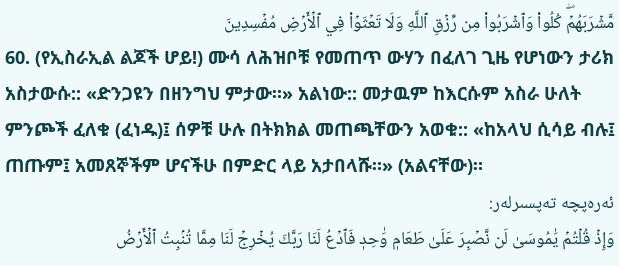مَّشۡرَبَهُمۡۖ كُلُواْ وَٱشۡرَبُواْ مِن رِّزۡقِ ٱللَّهِ وَلَا تَعۡثَوۡاْ فِي ٱلۡأَرۡضِ مُفۡسِدِينَ
60. (የኢስራኢል ልጆች ሆይ!) ሙሳ ለሕዝቦቹ የመጠጥ ውሃን በፈለገ ጊዜ የሆነውን ታሪክ አስታውሱ:: «ድንጋዩን በዘንግህ ምታው።» አልነው:: መታዉም ከእርሱም አስራ ሁለት ምንጮች ፈለቁ (ፈነዱ)፤ ሰዎቹ ሁሉ በትክክል መጠጫቸውን አወቁ:: «ከአላህ ሲሳይ ብሉ፤ ጠጡም፤ አመጸኞችም ሆናችሁ በምድር ላይ አታበላሹ።» (አልናቸው)።
ئەرەپچە تەپسىرلەر:
وَإِذۡ قُلۡتُمۡ يَٰمُوسَىٰ لَن نَّصۡبِرَ عَلَىٰ طَعَامٖ وَٰحِدٖ فَٱدۡعُ لَنَا رَبَّكَ يُخۡرِجۡ لَنَا مِمَّا تُنۢبِتُ ٱلۡأَرۡضُ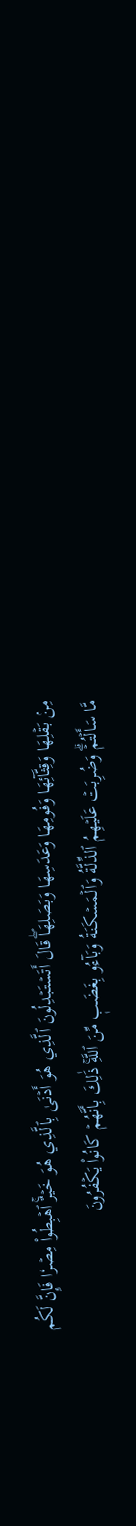مِنۢ بَقۡلِهَا وَقِثَّآئِهَا وَفُومِهَا وَعَدَسِهَا وَبَصَلِهَاۖ قَالَ أَتَسۡتَبۡدِلُونَ ٱلَّذِي هُوَ أَدۡنَىٰ بِٱلَّذِي هُوَ خَيۡرٌۚ ٱهۡبِطُواْ مِصۡرٗا فَإِنَّ لَكُم مَّا سَأَلۡتُمۡۗ وَضُرِبَتۡ عَلَيۡهِمُ ٱلذِّلَّةُ وَٱلۡمَسۡكَنَةُ وَبَآءُو بِغَضَبٖ مِّنَ ٱللَّهِۚ ذَٰلِكَ بِأَنَّهُمۡ كَانُواْ يَكۡفُرُونَ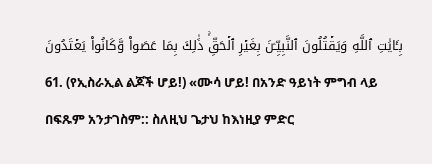بِـَٔايَٰتِ ٱللَّهِ وَيَقۡتُلُونَ ٱلنَّبِيِّـۧنَ بِغَيۡرِ ٱلۡحَقِّۚ ذَٰلِكَ بِمَا عَصَواْ وَّكَانُواْ يَعۡتَدُونَ
61. (የኢስራኢል ልጆች ሆይ!) «ሙሳ ሆይ! በአንድ ዓይነት ምግብ ላይ በፍጹም አንታገስም:: ስለዚህ ጌታህ ከእነዚያ ምድር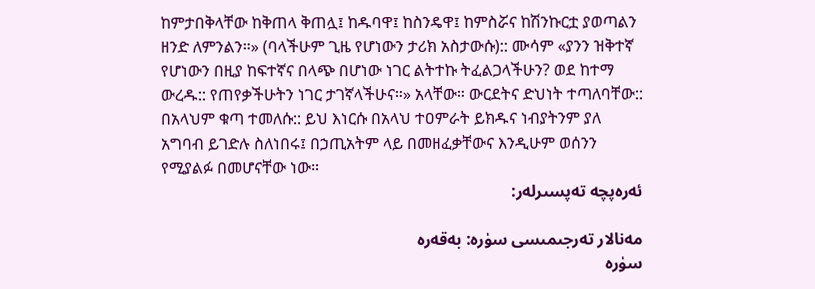ከምታበቅላቸው ከቅጠላ ቅጠሏ፤ ከዱባዋ፤ ከስንዴዋ፤ ከምስሯና ከሽንኩርቷ ያወጣልን ዘንድ ለምንልን።» (ባላችሁም ጊዜ የሆነውን ታሪክ አስታውሱ):: ሙሳም «ያንን ዝቅተኛ የሆነውን በዚያ ከፍተኛና በላጭ በሆነው ነገር ልትተኩ ትፈልጋላችሁን? ወደ ከተማ ውረዱ:: የጠየቃችሁትን ነገር ታገኛላችሁና።» አላቸው። ውርደትና ድህነት ተጣለባቸው:: በአላህም ቁጣ ተመለሱ:: ይህ እነርሱ በአላህ ተዐምራት ይክዱና ነብያትንም ያለ አግባብ ይገድሉ ስለነበሩ፤ በኃጢአትም ላይ በመዘፈቃቸውና እንዲሁም ወሰንን የሚያልፉ በመሆናቸው ነው።
ئەرەپچە تەپسىرلەر:

مەنالار تەرجىمىسى سۈرە: بەقەرە
سۈرە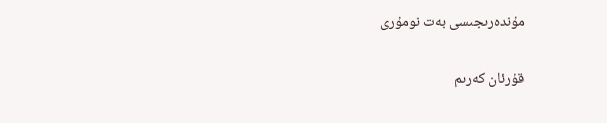مۇندەرىجىسى بەت نومۇرى

قۇرئان كەرىم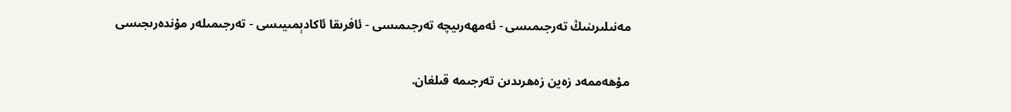مەنىلىرىنىڭ تەرجىمىسى - ئەمھەرىيچە تەرجىمىسى - ئافرىقا ئاكادېمىيىسى - تەرجىمىلەر مۇندەرىجىسى

مۇھەممەد زەين زەھرىدىن تەرجىمە قىلغان.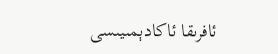ئافرىقا ئاكادېمىيىسى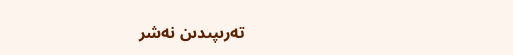تەرىپىدىن نەشر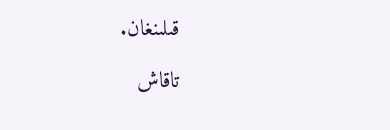قىلىنغان.

تاقاش